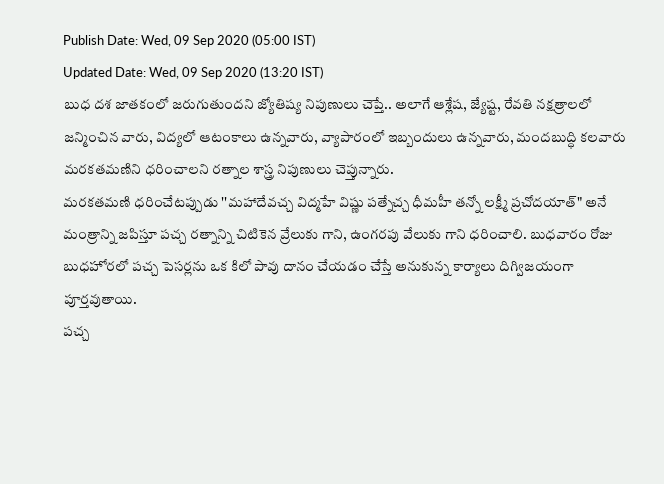Publish Date: Wed, 09 Sep 2020 (05:00 IST)
Updated Date: Wed, 09 Sep 2020 (13:20 IST)
బుధ దశ జాతకంలో జరుగుతుందని జ్యోతిష్య నిపుణులు చెప్తే.. అలాగే ఆశ్లేష, జ్యేష్ట, రేవతి నక్షత్రాలలో జన్మించిన వారు, విద్యలో ఆటంకాలు ఉన్నవారు, వ్యాపారంలో ఇబ్బందులు ఉన్నవారు, మందబుద్ధి కలవారు మరకతమణిని ధరించాలని రత్నాల శాస్త్ర నిపుణులు చెప్తున్నారు.
మరకతమణి ధరించేటప్పుడు ''మహాదేవచ్చ విద్మహే విష్ణు పత్నేచ్చ ధీమహీ తన్నో లక్ష్మీ ప్రచోదయాత్" అనే మంత్రాన్ని జపిస్తూ పచ్చ రత్నాన్ని చిటికెన వ్రేలుకు గాని, ఉంగరపు వేలుకు గాని ధరించాలి. బుధవారం రోజు బుధహోరలో పచ్చ పెసర్లను ఒక కిలో పావు దానం చేయడం చేస్తే అనుకున్న కార్యాలు దిగ్విజయంగా పూర్తవుతాయి.
పచ్చ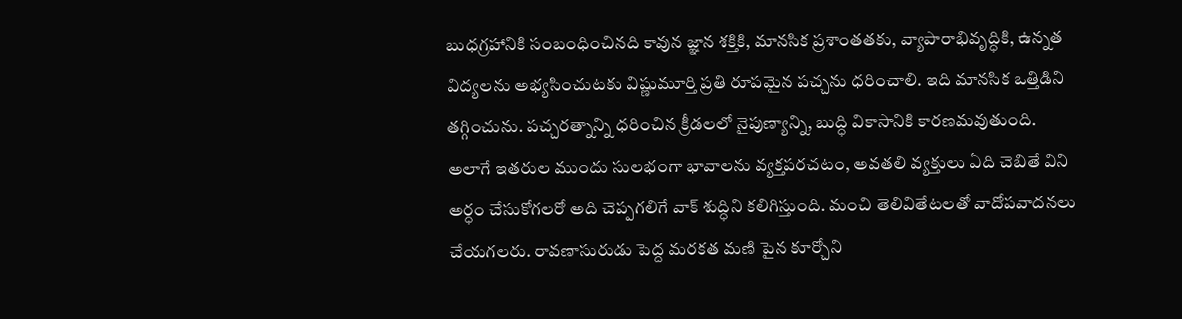బుధగ్రహానికి సంబంధించినది కావున జ్ఞాన శక్తికి, మానసిక ప్రశాంతతకు, వ్యాపారాభివృద్ధికి, ఉన్నత విద్యలను అభ్యసించుటకు విష్ణుమూర్తి ప్రతి రూపమైన పచ్చను ధరించాలి. ఇది మానసిక ఒత్తిడిని తగ్గించును. పచ్చరత్నాన్ని ధరించిన క్రీడలలో నైపుణ్యాన్ని, బుద్ధి వికాసానికి కారణమవుతుంది.
అలాగే ఇతరుల ముందు సులభంగా భావాలను వ్యక్తపరచటం, అవతలి వ్యక్తులు ఏది చెబితే విని అర్ధం చేసుకోగలరో అది చెప్పగలిగే వాక్ శుద్ధిని కలిగిస్తుంది. మంచి తెలివితేటలతో వాదోపవాదనలు చేయగలరు. రావణాసురుడు పెద్ద మరకత మణి పైన కూర్చోని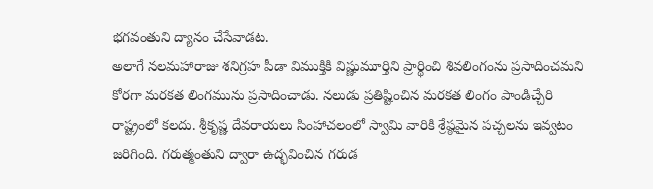భగవంతుని ద్యానం చేసేవాడట.
అలాగే నలమహారాజు శనిగ్రహ పీడా విముక్తికి విష్ణుమూర్తిని ప్రార్థించి శివలింగంను ప్రసాదించమని కోరగా మరకత లింగమును ప్రసాదించాడు. నలుడు ప్రతిష్టించిన మరకత లింగం పాండిచ్చేరి రాష్ట్రంలో కలదు. శ్రీకృష్ణ దేవరాయలు సింహాచలంలో స్వామి వారికి శ్రేష్ఠమైన పచ్చలను ఇవ్వటం జరిగింది. గరుత్మంతుని ద్వారా ఉద్భవించిన గరుడ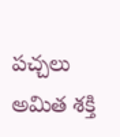పచ్చలు అమిత శక్తి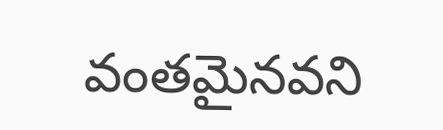వంతమైనవని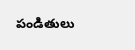పండితులు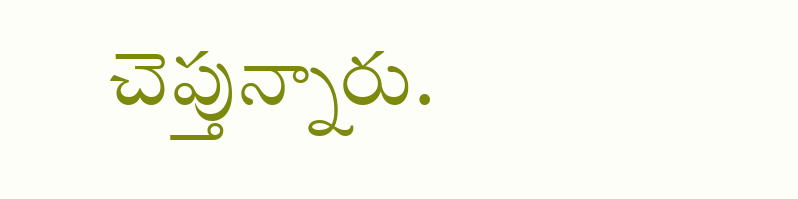చెప్తున్నారు.